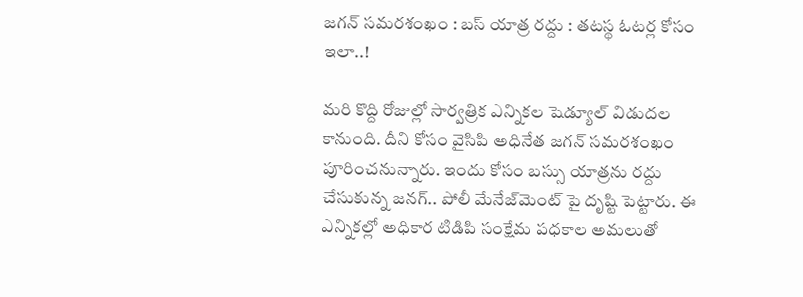జ‌గ‌న్ స‌మ‌ర‌శంఖం : బ‌స్ యాత్ర ర‌ద్దు : త‌ట‌స్థ ఓట‌ర్ల కోసం ఇలా..!

మ‌రి కొద్ది రోజుల్లో సార్వ‌త్రిక ఎన్నిక‌ల షెడ్యూల్ విడుద‌ల కానుంది. దీని కోసం వైసిపి అధినేత జ‌గ‌న్ స‌మ‌ర‌శంఖం పూరించ‌నున్నారు. ఇందు కోసం బ‌స్సు యాత్ర‌ను ర‌ద్దు చేసుకున్న జ‌న‌గ్.. పోలీ మేనేజ్‌మెంట్ పై దృష్టి పెట్టారు. ఈ ఎన్నిక‌ల్లో అధికార టిడిపి సంక్షేమ ప‌ధ‌కాల అమ‌లుతో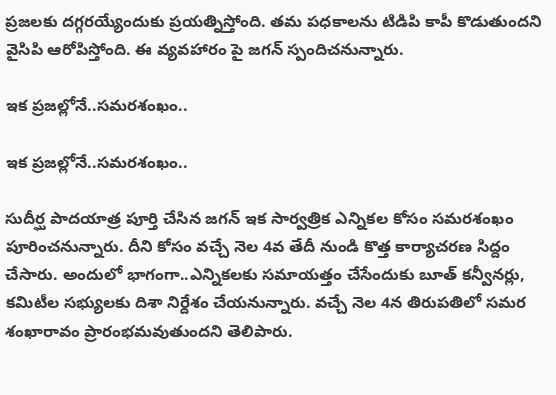ప్ర‌జ‌ల‌కు ద‌గ్గ‌ర‌య్యేందుకు ప్ర‌య‌త్నిస్తోంది. త‌మ ప‌ధకాల‌ను టిడిపి కాపీ కొడుతుంద‌ని వైసిపి ఆరోపిస్తోంది. ఈ వ్య‌వ‌హారం పై జ‌గ‌న్ స్పందిచ‌నున్నారు.

ఇక ప్ర‌జ‌ల్లోనే..స‌మ‌ర‌శంఖం..

ఇక ప్ర‌జ‌ల్లోనే..స‌మ‌ర‌శంఖం..

సుదీర్ఘ పాద‌యాత్ర పూర్తి చేసిన జ‌గ‌న్ ఇక సార్వ‌త్రిక ఎన్నిక‌ల కోసం స‌మ‌ర‌శంఖం పూరించ‌నున్నారు. దీని కోసం వ‌చ్చే నెల 4వ తేదీ నుండి కొత్త కార్యాచ‌ర‌ణ సిద్దం చేసారు. అందులో భాగంగా..ఎన్నికలకు సమాయత్తం చేసేందుకు బూత్‌ కన్వీనర్లు, కమిటీల సభ్యులకు దిశా నిర్దేశం చేయ‌నున్నారు. వచ్చే నెల 4న తిరుపతిలో సమర శంఖారావం ప్రారంభమవుతుందని తెలిపారు.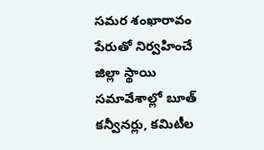సమర శంఖారావం పేరుతో నిర్వహించే జిల్లా స్థాయి సమావేశాల్లో బూత్‌ కన్వీనర్లు, కమిటీల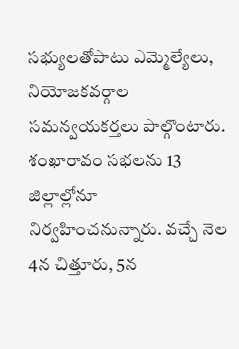సభ్యులతోపాటు ఎమ్మెల్యేలు, నియోజకవర్గాల సమన్వయకర్తలు పాల్గొంటారు. శంఖారావం సభలను 13 జిల్లాల్లోనూ నిర్వహించ‌నున్నారు. వచ్చే నెల 4న చిత్తూరు, 5న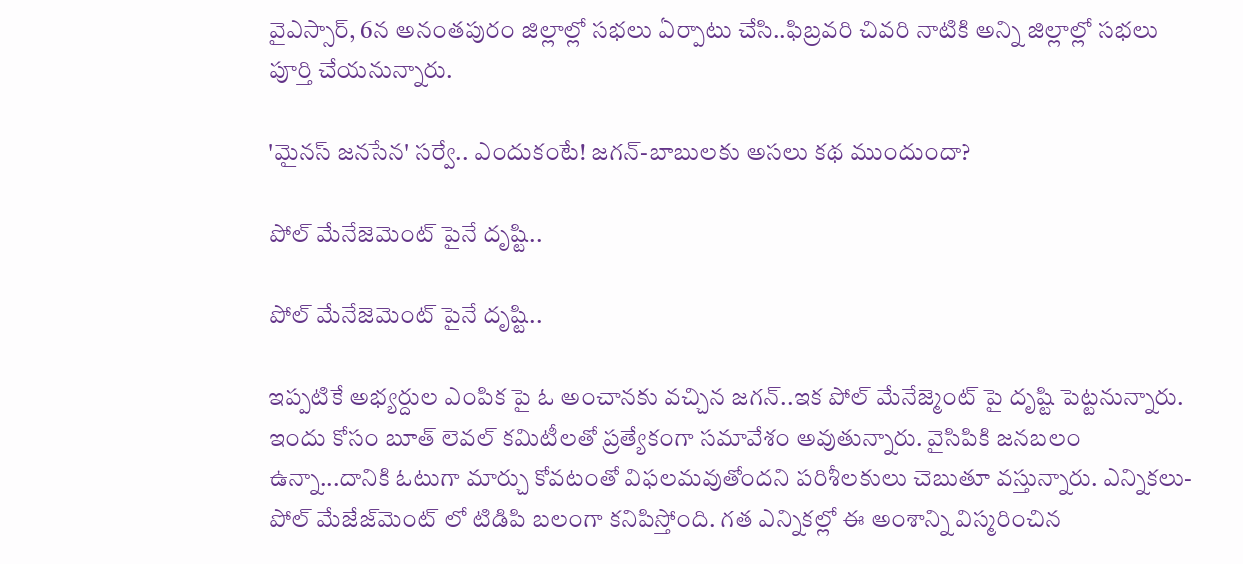వైఎస్సార్, 6న అనంతపురం జిల్లాల్లో సభలు ఏర్పాటు చేసి..ఫిబ్రవరి చివరి నాటికి అన్ని జిల్లాల్లో సభలు పూర్తి చేయ‌నున్నారు.

'మైనస్ జనసేన' సర్వే.. ఎందుకంటే! జగన్-బాబులకు అసలు కథ ముందుందా?

పోల్ మేనేజెమెంట్ పైనే దృష్టి..

పోల్ మేనేజెమెంట్ పైనే దృష్టి..

ఇప్ప‌టికే అభ్య‌ర్దుల ఎంపిక పై ఓ అంచాన‌కు వ‌చ్చిన జ‌గ‌న్‌..ఇక పోల్ మేనేజ్మెంట్ పై దృష్టి పెట్ట‌నున్నారు. ఇందు కోసం బూత్ లెవ‌ల్ క‌మిటీల‌తో ప్ర‌త్యేకంగా స‌మావేశం అవుతున్నారు. వైసిపికి జ‌న‌బ‌లం ఉన్నా...దానికి ఓటుగా మార్చు కోవ‌టంతో విఫ‌ల‌మ‌వుతోంద‌ని ప‌రిశీల‌కులు చెబుతూ వ‌స్తున్నారు. ఎన్నిక‌లు- పోల్ మేజేజ్‌మెంట్ లో టిడిపి బ‌లంగా క‌నిపిస్తోంది. గ‌త ఎన్నిక‌ల్లో ఈ అంశాన్ని విస్మరించిన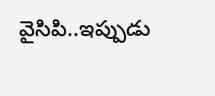వైసిపి..ఇప్పుడు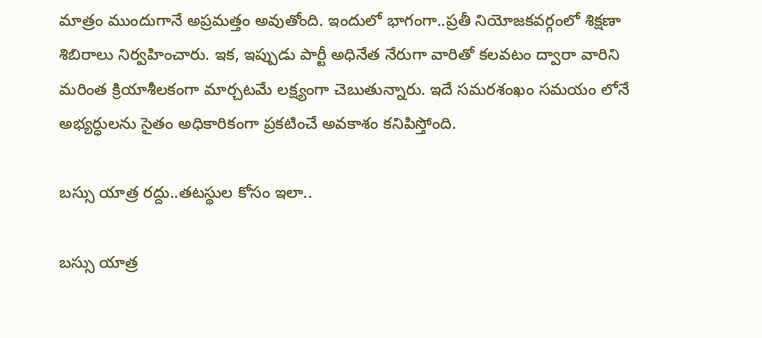మాత్రం ముందుగానే అప్ర‌మ‌త్తం అవుతోంది. ఇందులో భాగంగా..ప్ర‌తీ నియోజ‌క‌వ‌ర్గంలో శిక్ష‌ణా శిబిరాలు నిర్వ‌హించారు. ఇక‌, ఇప్పుడు పార్టీ అధినేత నేరుగా వారితో క‌ల‌వ‌టం ద్వారా వారిని మ‌రింత క్రియాశీల‌కంగా మార్చ‌ట‌మే లక్ష్యంగా చెబుతున్నారు. ఇదే స‌మ‌ర‌శంఖం స‌మ‌యం లోనే అభ్య‌ర్ధుల‌ను సైతం అధికారికంగా ప్ర‌క‌టించే అవ‌కాశం క‌నిపిస్తోంది.

బ‌స్సు యాత్ర ర‌ద్దు..త‌ట‌స్థుల కోసం ఇలా..

బ‌స్సు యాత్ర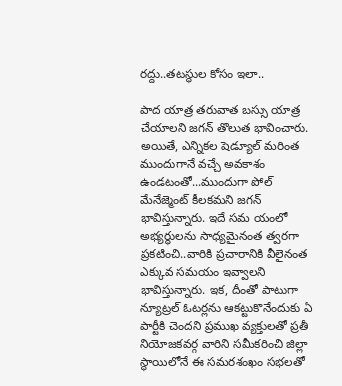ర‌ద్దు..త‌ట‌స్థుల కోసం ఇలా..

పాద యాత్ర త‌రువాత బస్సు యాత్ర చేయాల‌ని జ‌గ‌న్ తొలుత భావించారు. అయితే, ఎన్నిక‌ల షెడ్యూల్ మ‌రింత ముందుగానే వ‌చ్చే అవ‌కాశం ఉండ‌టంతో...ముందుగా పోల్ మేనేజ్మెంట్ కీల‌క‌మ‌ని జ‌గ‌న్ భావిస్తున్నారు. ఇదే స‌మ యంలో అభ్య‌ర్ధుల‌ను సాధ్య‌మైనంత త్వ‌ర‌గా ప్ర‌క‌టించి..వారికి ప్ర‌చారానికి వీలైనంత ఎక్కువ స‌మ‌యం ఇవ్వాల‌ని భావిస్తున్నారు. ఇక‌, దీంతో పాటుగా న్యూట్ర‌ల్ ఓట‌ర్ల‌ను ఆకట్టుకొనేందుకు ఏ పార్టీకి చెంద‌ని ప్ర‌ముఖ వ్య‌క్తుల‌తో ప్ర‌తీ నియోజ‌క‌వ‌ర్గ వారిని స‌మీక‌రించి జిల్లా స్థాయిలోనే ఈ స‌మ‌ర‌శంఖం స‌భల‌తో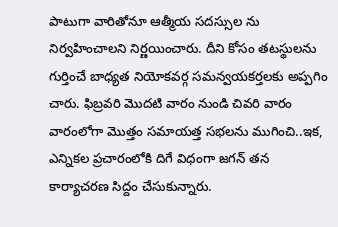పాటుగా వారితోనూ ఆత్మీయ స‌ద‌స్సుల ను నిర్వ‌హించాల‌ని నిర్ణ‌యించారు. దీని కోసం త‌ట‌స్థుల‌ను గుర్తించే బాధ్య‌త నియోక‌వ‌ర్గ స‌మ‌న్వ‌య‌క‌ర్త‌ల‌కు అప్ప‌గిం చారు. ఫిబ్ర‌వ‌రి మొద‌టి వారం నుండి చివ‌రి వారం వారంలోగా మొత్తం స‌మాయ‌త్త స‌భ‌ల‌ను ముగించి..ఇక‌, ఎన్నిక‌ల ప్ర‌చారంలోకి దిగే విధంగా జ‌గ‌న్ త‌న కార్యాచ‌ర‌ణ సిద్దం చేసుకున్నారు.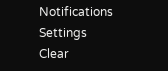Notifications
Settings
Clear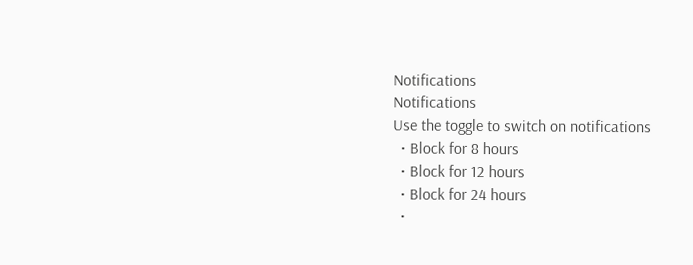Notifications
Notifications
Use the toggle to switch on notifications
  • Block for 8 hours
  • Block for 12 hours
  • Block for 24 hours
  •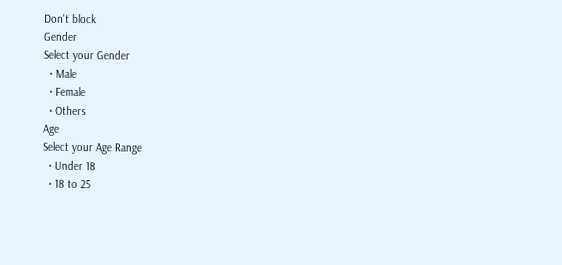Don't block
Gender
Select your Gender
  • Male
  • Female
  • Others
Age
Select your Age Range
  • Under 18
  • 18 to 25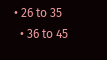• 26 to 35
  • 36 to 45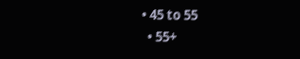• 45 to 55
  • 55+